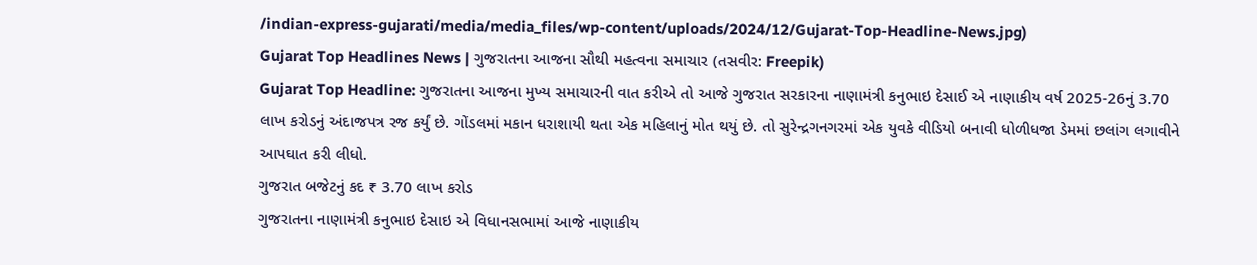/indian-express-gujarati/media/media_files/wp-content/uploads/2024/12/Gujarat-Top-Headline-News.jpg)
Gujarat Top Headlines News | ગુજરાતના આજના સૌથી મહત્વના સમાચાર (તસવીર: Freepik)
Gujarat Top Headline: ગુજરાતના આજના મુખ્ય સમાચારની વાત કરીએ તો આજે ગુજરાત સરકારના નાણામંત્રી કનુભાઇ દેસાઈ એ નાણાકીય વર્ષ 2025-26નું 3.70 લાખ કરોડનું અંદાજપત્ર રજ કર્યું છે. ગોંડલમાં મકાન ધરાશાયી થતા એક મહિલાનું મોત થયું છે. તો સુરેન્દ્રગનગરમાં એક યુવકે વીડિયો બનાવી ધોળીધજા ડેમમાં છલાંગ લગાવીને આપઘાત કરી લીધો.
ગુજરાત બજેટનું કદ ₹ 3.70 લાખ કરોડ
ગુજરાતના નાણામંત્રી કનુભાઇ દેસાઇ એ વિધાનસભામાં આજે નાણાકીય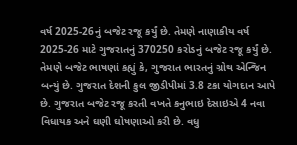વર્ષ 2025-26નું બજેટ રજૂ કર્યું છે. તેમણે નાણાકીય વર્ષ 2025-26 માટે ગુજરાતનું 370250 કરોડનું બજેટ રજૂ કર્યું છે. તેમણે બજેટ ભાષણાં કહ્યું કે, ગુજરાત ભારતનું ગ્રોથ એન્જિન બન્યું છે. ગુજરાત દેશની કુલ જીડીપીમાં 3.8 ટકા યોગદાન આપે છે. ગુજરાત બજેટ રજૂ કરતી વખતે કનુભાઇ દેસાઇએ 4 નવા વિધાયક અને ઘણી ઘોષણાઓ કરી છે. વધુ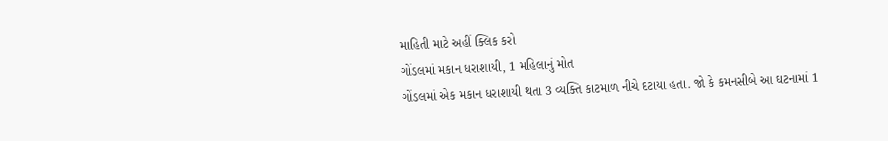માહિતી માટે અહીં ક્લિક કરો
ગોંડલમાં મકાન ધરાશાયી, 1 મહિલાનું મોત
ગોંડલમાં એક મકાન ધરાશાયી થતા 3 વ્યક્તિ કાટમાળ નીચે દટાયા હતા. જો કે કમનસીબે આ ઘટનામાં 1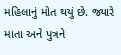મહિલાનું મોત થયું છે. જ્યારે માતા અને પુત્રને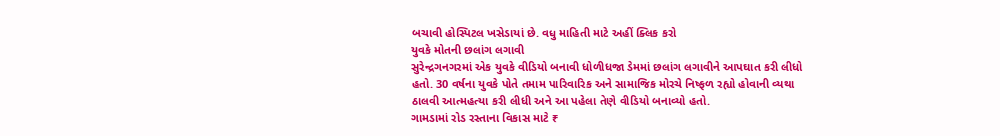બચાવી હોસ્પિટલ ખસેડાયાં છે. વધુ માહિતી માટે અહીં ક્લિક કરો
યુવકે મોતની છલાંગ લગાવી
સુરેન્દ્રગનગરમાં એક યુવકે વીડિયો બનાવી ધોળીધજા ડેમમાં છલાંગ લગાવીને આપઘાત કરી લીધો હતો. 30 વર્ષના યુવકે પોતે તમામ પારિવારિક અને સામાજિક મોરચે નિષ્ફળ રહ્યો હોવાની વ્યથા ઠાલવી આત્મહત્યા કરી લીધી અને આ પહેલા તેણે વીડિયો બનાવ્યો હતો.
ગામડામાં રોડ રસ્તાના વિકાસ માટે ₹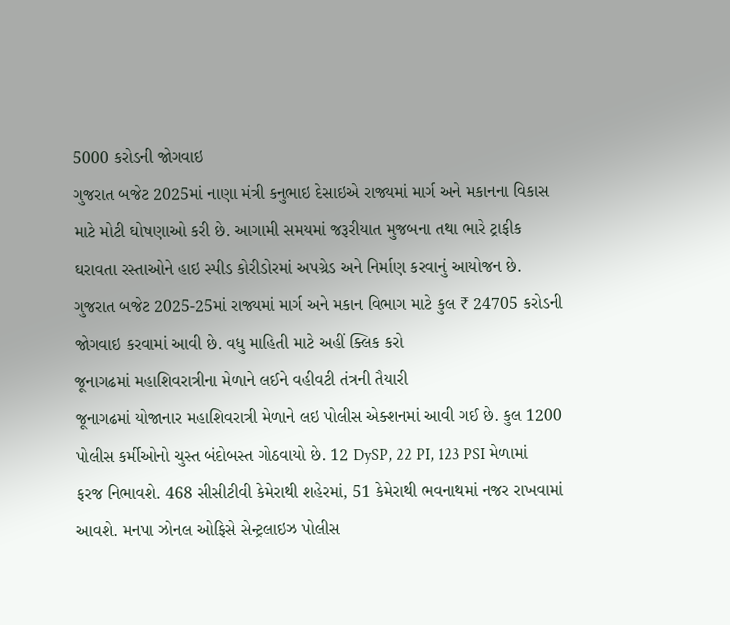5000 કરોડની જોગવાઇ
ગુજરાત બજેટ 2025માં નાણા મંત્રી કનુભાઇ દેસાઇએ રાજ્યમાં માર્ગ અને મકાનના વિકાસ માટે મોટી ઘોષણાઓ કરી છે. આગામી સમયમાં જરૂરીયાત મુજબના તથા ભારે ટ્રાફીક ઘરાવતા રસ્તાઓને હાઇ સ્પીડ કોરીડોરમાં અપગ્રેડ અને નિર્માણ કરવાનું આયોજન છે. ગુજરાત બજેટ 2025-25માં રાજ્યમાં માર્ગ અને મકાન વિભાગ માટે કુલ ₹ 24705 કરોડની જોગવાઇ કરવામાં આવી છે. વધુ માહિતી માટે અહીં ક્લિક કરો
જૂનાગઢમાં મહાશિવરાત્રીના મેળાને લઈને વહીવટી તંત્રની તૈયારી
જૂનાગઢમાં યોજાનાર મહાશિવરાત્રી મેળાને લઇ પોલીસ એક્શનમાં આવી ગઈ છે. કુલ 1200 પોલીસ કર્મીઓનો ચુસ્ત બંદોબસ્ત ગોઠવાયો છે. 12 DySP, 22 PI, 123 PSI મેળામાં ફરજ નિભાવશે. 468 સીસીટીવી કેમેરાથી શહેરમાં, 51 કેમેરાથી ભવનાથમાં નજર રાખવામાં આવશે. મનપા ઝોનલ ઓફિસે સેન્ટ્રલાઇઝ પોલીસ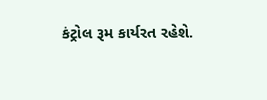કંટ્રોલ રૂમ કાર્યરત રહેશે.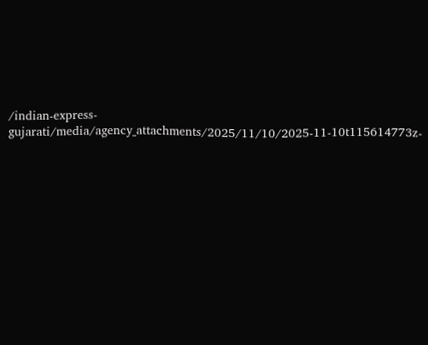/indian-express-gujarati/media/agency_attachments/2025/11/10/2025-11-10t115614773z-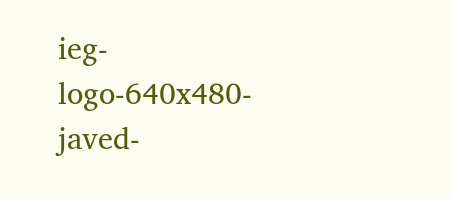ieg-logo-640x480-javed-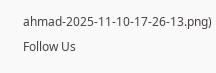ahmad-2025-11-10-17-26-13.png)
Follow Us